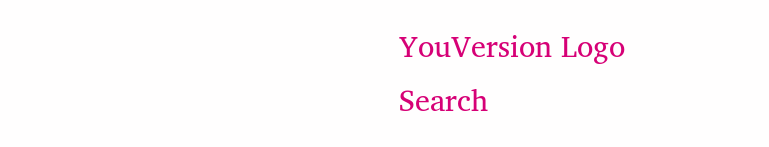YouVersion Logo
Search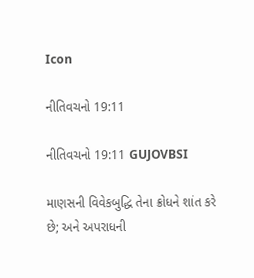Icon

નીતિવચનો 19:11

નીતિવચનો 19:11 GUJOVBSI

માણસની વિવેકબુદ્ધિ તેના ક્રોધને શાંત કરે છે; અને અપરાધની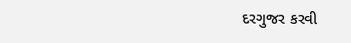દરગુજર કરવી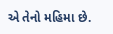એ તેનો મહિમા છે.